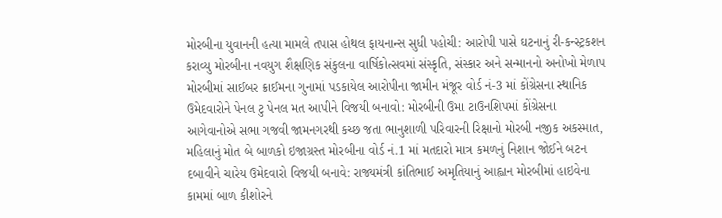મોરબીના યુવાનની હત્યા મામલે તપાસ હોથલ ફાયનાન્સ સુધી પહોચી: આરોપી પાસે ઘટનાનું રી-કન્સ્ટ્રકશન કરાવ્યુ મોરબીના નવયુગ શૈક્ષણિક સંકુલના વાર્ષિકોત્સવમાં સંસ્કૃતિ, સંસ્કાર અને સન્માનનો અનોખો મેળાપ મોરબીમાં સાઈબર ક્રાઈમના ગુનામાં પડકાયેલ આરોપીના જામીન મંજૂર વોર્ડ નં-3 માં કોંગ્રેસના સ્થાનિક ઉમેદવારોને પેનલ ટુ પેનલ મત આપીને વિજયી બનાવો: મોરબીની ઉમા ટાઉનશિપમાં કોંગ્રેસના આગેવાનોએ સભા ગજવી જામનગરથી કચ્છ જતા ભાનુશાળી પરિવારની રિક્ષાનો મોરબી નજીક અકસ્માત, મહિલાનું મોત બે બાળકો ઇજાગ્રસ્ત મોરબીના વોર્ડ નં.1 માં મતદારો માત્ર કમળનું નિશાન જોઈને બટન દબાવીને ચારેય ઉમેદવારો વિજયી બનાવે: રાજ્યમંત્રી કાંતિભાઈ અમૃતિયાનું આહ્વાન મોરબીમાં હાઇવેના કામમાં બાળ કીશોરને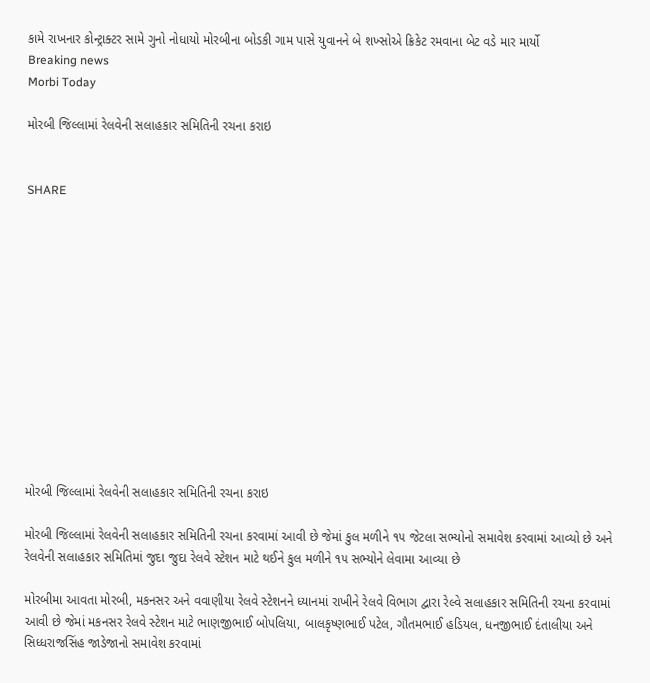કામે રાખનાર કોન્ટ્રાક્ટર સામે ગુનો નોધાયો મોરબીના બોડકી ગામ પાસે યુવાનને બે શખ્સોએ ક્રિકેટ રમવાના બેટ વડે માર માર્યો
Breaking news
Morbi Today

મોરબી જિલ્લામાં રેલવેની સલાહકાર સમિતિની રચના કરાઇ


SHARE













મોરબી જિલ્લામાં રેલવેની સલાહકાર સમિતિની રચના કરાઇ

મોરબી જિલ્લામાં રેલવેની સલાહકાર સમિતિની રચના કરવામાં આવી છે જેમાં કુલ મળીને ૧૫ જેટલા સભ્યોનો સમાવેશ કરવામાં આવ્યો છે અને રેલવેની સલાહકાર સમિતિમાં જુદા જુદા રેલવે સ્ટેશન માટે થઈને કુલ મળીને ૧૫ સભ્યોને લેવામા આવ્યા છે

મોરબીમા આવતા મોરબી, મકનસર અને વવાણીયા રેલવે સ્ટેશનને ધ્યાનમાં રાખીને રેલવે વિભાગ દ્વારા રેલ્વે સલાહકાર સમિતિની રચના કરવામાં આવી છે જેમાં મકનસર રેલવે સ્ટેશન માટે ભાણજીભાઈ બોપલિયા, બાલકૃષ્ણભાઈ પટેલ, ગૌતમભાઈ હડિયલ, ધનજીભાઈ દંતાલીયા અને સિધ્ધરાજસિંહ જાડેજાનો સમાવેશ કરવામાં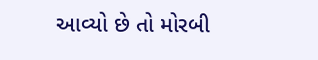આવ્યો છે તો મોરબી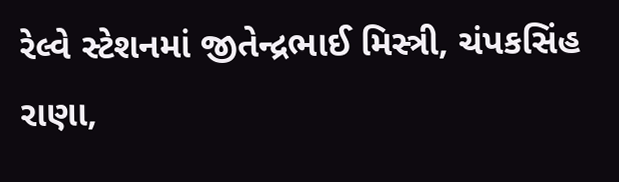રેલ્વે સ્ટેશનમાં જીતેન્દ્રભાઈ મિસ્ત્રી, ચંપકસિંહ રાણા,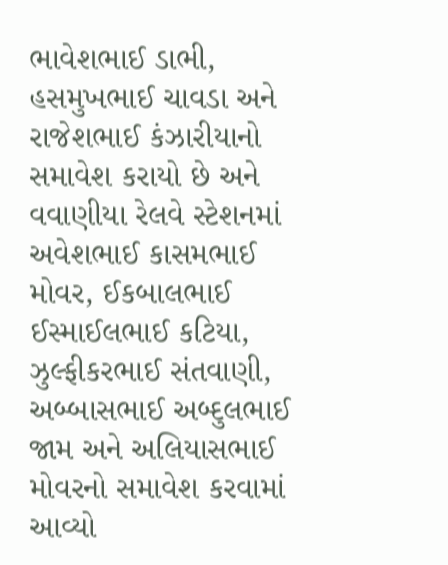ભાવેશભાઈ ડાભી, હસમુખભાઈ ચાવડા અને રાજેશભાઈ કંઝારીયાનો સમાવેશ કરાયો છે અને વવાણીયા રેલવે સ્ટેશનમાં અવેશભાઈ કાસમભાઈ મોવર, ઈકબાલભાઈ ઈસ્માઈલભાઈ કટિયા, ઝુલ્ફીકરભાઈ સંતવાણી, અબ્બાસભાઈ અબ્દુલભાઈ જામ અને અલિયાસભાઈ મોવરનો સમાવેશ કરવામાં આવ્યો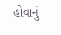હોવાનું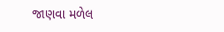જાણવા મળેલ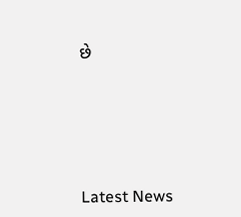છે






Latest News